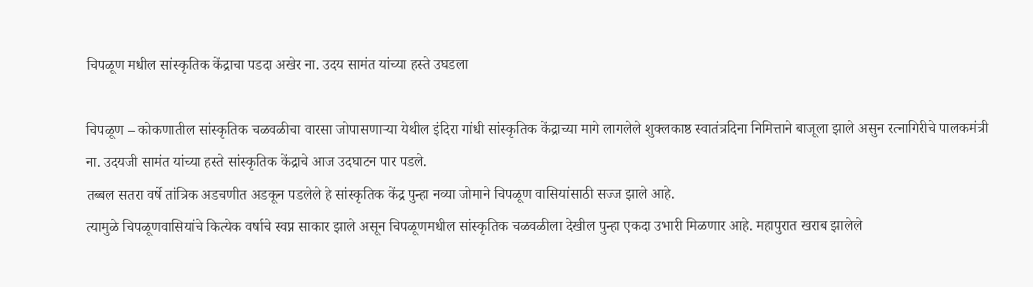चिपळूण मधील सांस्कृतिक केंद्राचा पडदा अखेर ना. उदय सामंत यांच्या हस्ते उघडला

चिपळूण – कोकणातील सांस्कृतिक चळवळीचा वारसा जोपासणाऱ्या येथील इंदिरा गांधी सांस्कृतिक केंद्राच्या मागे लागलेले शुक्लकाष्ठ स्वातंत्रदिना निमित्ताने बाजूला झाले असुन रत्नागिरीचे पालकमंत्री ना. उदयजी सामंत यांच्या हस्ते सांस्कृतिक केंद्राचे आज उदघाटन पार पडले.
तब्बल सतरा वर्षे तांत्रिक अडचणीत अडकून पडलेले हे सांस्कृतिक केंद्र पुन्हा नव्या जोमाने चिपळूण वासियांसाठी सज्ज झाले आहे.
त्यामुळे चिपळूणवासियांचे कित्येक वर्षाचे स्वप्न साकार झाले असून चिपळूणमधील सांस्कृतिक चळवळीला देखील पुन्हा एकदा उभारी मिळणार आहे. महापुरात खराब झालेले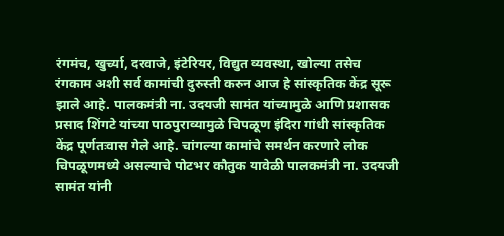रंगमंच, खुर्च्या, दरवाजे, इंटेरियर, विद्युत व्यवस्था, खोल्या तसेच रंगकाम अशी सर्व कामांची दुरुस्ती करुन आज हे सांस्कृतिक केंद्र सूरू झाले आहे. पालकमंत्री ना. उदयजी सामंत यांच्यामुळे आणि प्रशासक प्रसाद शिंगटे यांच्या पाठपुराव्यामुळे चिपळूण इंदिरा गांधी सांस्कृतिक केंद्र पूर्णतःवास गेले आहे. चांगल्या कामांचे समर्थन करणारे लोक चिपळूणमध्ये असल्याचे पोटभर कौतुक यावेळी पालकमंत्री ना. उदयजी सामंत यांनी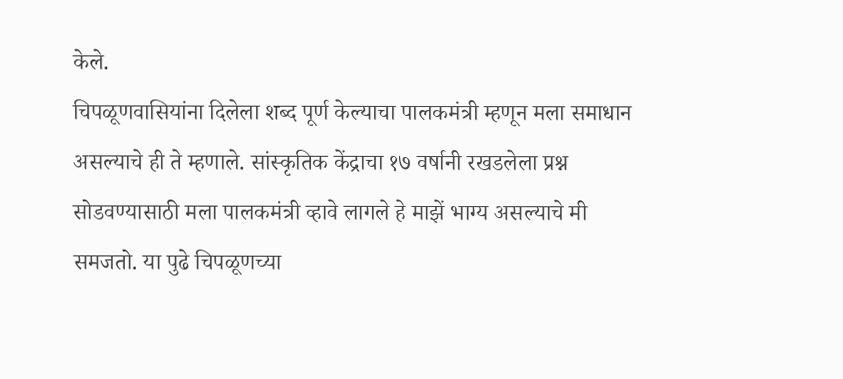केले.
चिपळूणवासियांना दिलेला शब्द पूर्ण केल्याचा पालकमंत्री म्हणून मला समाधान असल्याचे ही ते म्हणाले. सांस्कृतिक केंद्राचा १७ वर्षानी रखडलेला प्रश्न सोडवण्यासाठी मला पालकमंत्री व्हावे लागले हे माझें भाग्य असल्याचे मी समजतो. या पुढे चिपळूणच्या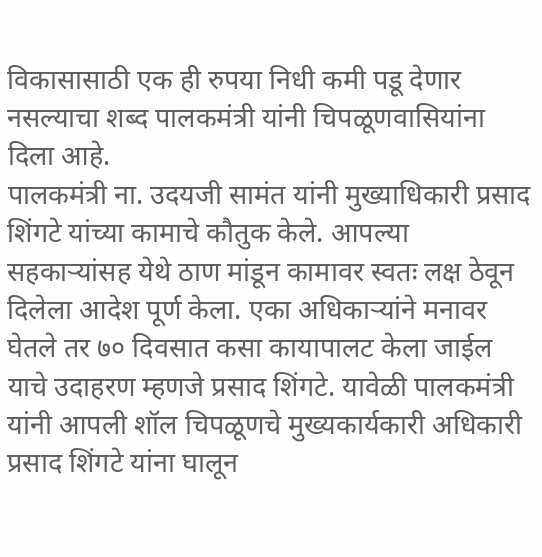विकासासाठी एक ही रुपया निधी कमी पडू देणार नसल्याचा शब्द पालकमंत्री यांनी चिपळूणवासियांना दिला आहे.
पालकमंत्री ना. उदयजी सामंत यांनी मुख्याधिकारी प्रसाद शिंगटे यांच्या कामाचे कौतुक केले. आपल्या सहकाऱ्यांसह येथे ठाण मांडून कामावर स्वतः लक्ष ठेवून दिलेला आदेश पूर्ण केला. एका अधिकाऱ्यांने मनावर घेतले तर ७० दिवसात कसा कायापालट केला जाईल याचे उदाहरण म्हणजे प्रसाद शिंगटे. यावेळी पालकमंत्री यांनी आपली शॉल चिपळूणचे मुख्यकार्यकारी अधिकारी प्रसाद शिंगटे यांना घालून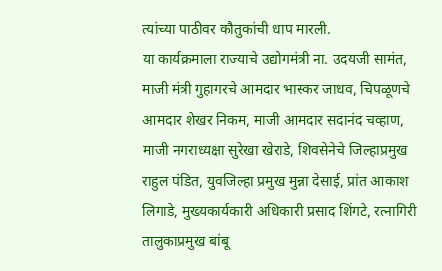त्यांच्या पाठीवर कौतुकांची धाप मारली.
या कार्यक्रमाला राज्याचे उद्योगमंत्री ना. उदयजी सामंत, माजी मंत्री गुहागरचे आमदार भास्कर जाधव, चिपळूणचे आमदार शेखर निकम, माजी आमदार सदानंद चव्हाण, माजी नगराध्यक्षा सुरेखा खेराडे, शिवसेनेचे जिल्हाप्रमुख राहुल पंडित, युवजिल्हा प्रमुख मुन्ना देसाई, प्रांत आकाश लिगाडे, मुख्यकार्यकारी अधिकारी प्रसाद शिंगटे, रत्नागिरी तालुकाप्रमुख बांबू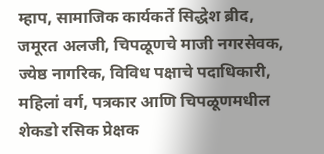म्हाप, सामाजिक कार्यकर्ते सिद्धेश ब्रीद, जमूरत अलजी, चिपळूणचे माजी नगरसेवक, ज्येष्ठ नागरिक, विविध पक्षाचे पदाधिकारी, महिलां वर्ग, पत्रकार आणि चिपळूणमधील शेकडो रसिक प्रेक्षक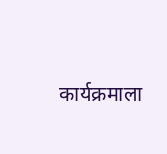कार्यक्रमाला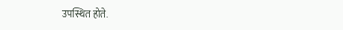उपस्थित होते.